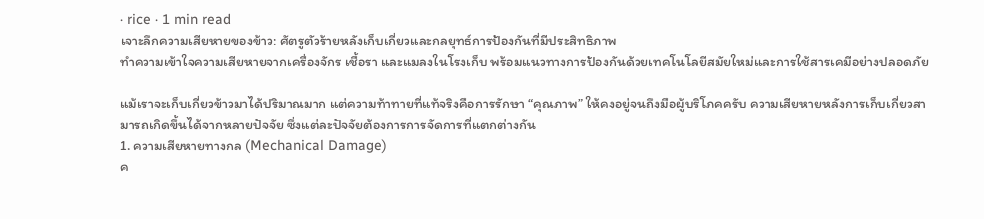· rice · 1 min read
เจาะลึกความเสียหายของข้าว: ศัตรูตัวร้ายหลังเก็บเกี่ยวและกลยุทธ์การป้องกันที่มีประสิทธิภาพ
ทำความเข้าใจความเสียหายจากเครื่องจักร เชื้อรา และแมลงในโรงเก็บ พร้อมแนวทางการป้องกันด้วยเทคโนโลยีสมัยใหม่และการใช้สารเคมีอย่างปลอดภัย

แม้เราจะเก็บเกี่ยวข้าวมาได้ปริมาณมาก แต่ความท้าทายที่แท้จริงคือการรักษา “คุณภาพ” ให้คงอยู่จนถึงมือผู้บริโภคครับ ความเสียหายหลังการเก็บเกี่ยวสามารถเกิดขึ้นได้จากหลายปัจจัย ซึ่งแต่ละปัจจัยต้องการการจัดการที่แตกต่างกัน
1. ความเสียหายทางกล (Mechanical Damage)
ค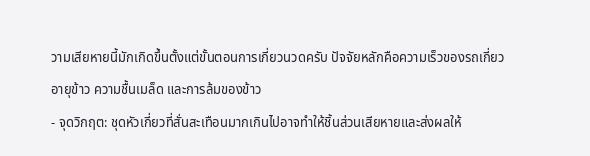วามเสียหายนี้มักเกิดขึ้นตั้งแต่ขั้นตอนการเกี่ยวนวดครับ ปัจจัยหลักคือความเร็วของรถเกี่ยว อายุข้าว ความชื้นเมล็ด และการล้มของข้าว
- จุดวิกฤต: ชุดหัวเกี่ยวที่สั่นสะเทือนมากเกินไปอาจทำให้ชิ้นส่วนเสียหายและส่งผลให้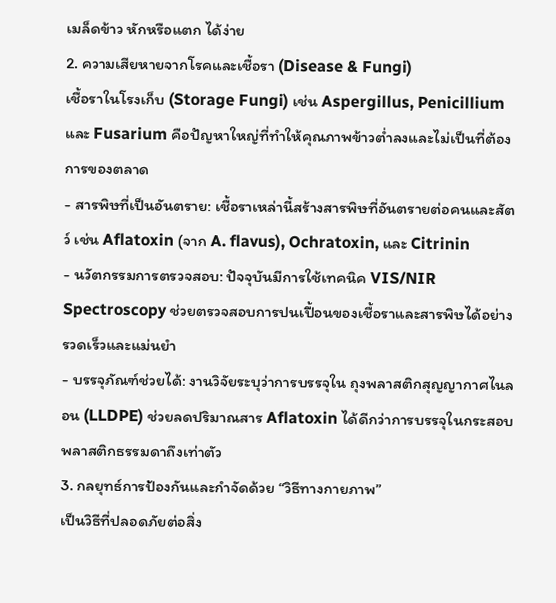เมล็ดข้าว หักหรือแตก ได้ง่าย
2. ความเสียหายจากโรคและเชื้อรา (Disease & Fungi)
เชื้อราในโรงเก็บ (Storage Fungi) เช่น Aspergillus, Penicillium และ Fusarium คือปัญหาใหญ่ที่ทำให้คุณภาพข้าวต่ำลงและไม่เป็นที่ต้องการของตลาด
- สารพิษที่เป็นอันตราย: เชื้อราเหล่านี้สร้างสารพิษที่อันตรายต่อคนและสัตว์ เช่น Aflatoxin (จาก A. flavus), Ochratoxin, และ Citrinin
- นวัตกรรมการตรวจสอบ: ปัจจุบันมีการใช้เทคนิค VIS/NIR Spectroscopy ช่วยตรวจสอบการปนเปื้อนของเชื้อราและสารพิษได้อย่างรวดเร็วและแม่นยำ
- บรรจุภัณฑ์ช่วยได้: งานวิจัยระบุว่าการบรรจุใน ถุงพลาสติกสุญญากาศไนลอน (LLDPE) ช่วยลดปริมาณสาร Aflatoxin ได้ดีกว่าการบรรจุในกระสอบพลาสติกธรรมดาถึงเท่าตัว
3. กลยุทธ์การป้องกันและกำจัดด้วย “วิธีทางกายภาพ”
เป็นวิธีที่ปลอดภัยต่อสิ่ง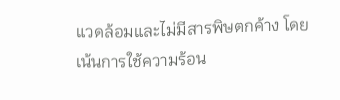แวดล้อมและไม่มีสารพิษตกค้าง โดยเน้นการใช้ความร้อน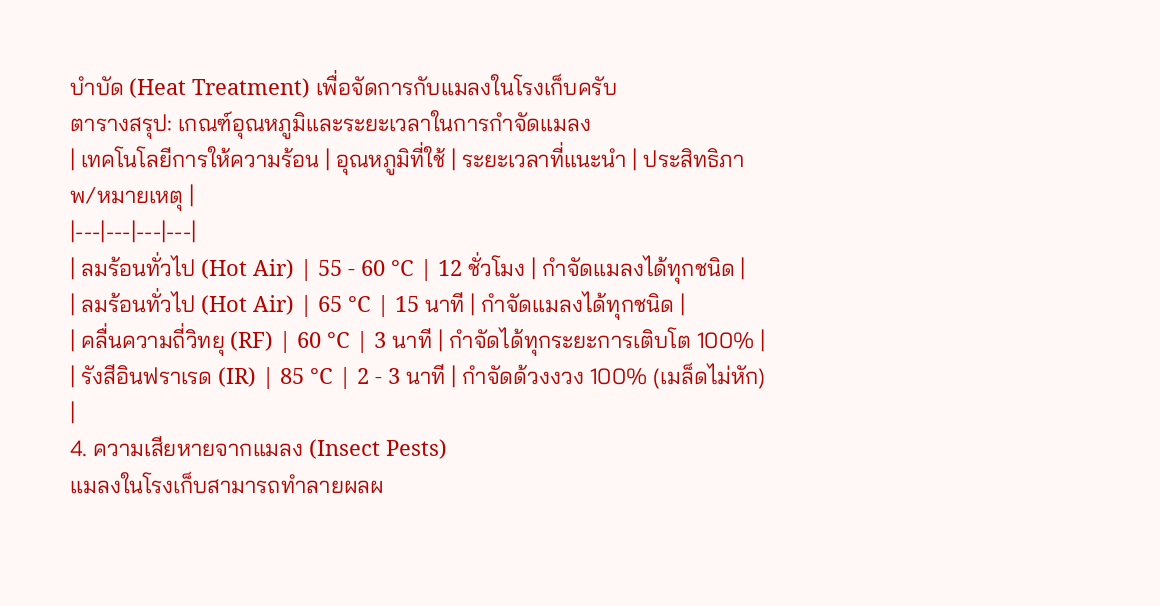บำบัด (Heat Treatment) เพื่อจัดการกับแมลงในโรงเก็บครับ
ตารางสรุป: เกณฑ์อุณหภูมิและระยะเวลาในการกำจัดแมลง
| เทคโนโลยีการให้ความร้อน | อุณหภูมิที่ใช้ | ระยะเวลาที่แนะนำ | ประสิทธิภาพ/หมายเหตุ |
|---|---|---|---|
| ลมร้อนทั่วไป (Hot Air) | 55 - 60 °C | 12 ชั่วโมง | กำจัดแมลงได้ทุกชนิด |
| ลมร้อนทั่วไป (Hot Air) | 65 °C | 15 นาที | กำจัดแมลงได้ทุกชนิด |
| คลื่นความถี่วิทยุ (RF) | 60 °C | 3 นาที | กำจัดได้ทุกระยะการเติบโต 100% |
| รังสีอินฟราเรด (IR) | 85 °C | 2 - 3 นาที | กำจัดด้วงงวง 100% (เมล็ดไม่หัก) |
4. ความเสียหายจากแมลง (Insect Pests)
แมลงในโรงเก็บสามารถทำลายผลผ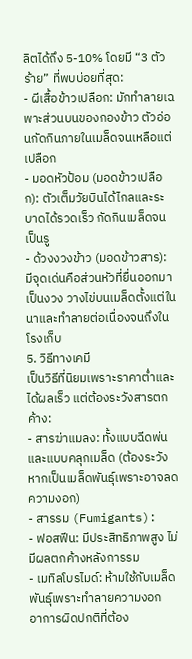ลิตได้ถึง 5-10% โดยมี “3 ตัวร้าย” ที่พบบ่อยที่สุด:
- ผีเสื้อข้าวเปลือก: มักทำลายเฉพาะส่วนบนของกองข้าว ตัวอ่อนกัดกินภายในเมล็ดจนเหลือแต่เปลือก
- มอดหัวป้อม (มอดข้าวเปลือก): ตัวเต็มวัยบินได้ไกลและระบาดได้รวดเร็ว กัดกินเมล็ดจนเป็นรู
- ด้วงงวงข้าว (มอดข้าวสาร): มีจุดเด่นคือส่วนหัวที่ยื่นออกมาเป็นงวง วางไข่บนเมล็ดตั้งแต่ในนาและทำลายต่อเนื่องจนถึงในโรงเก็บ
5. วิธีทางเคมี
เป็นวิธีที่นิยมเพราะราคาต่ำและได้ผลเร็ว แต่ต้องระวังสารตกค้าง:
- สารฆ่าแมลง: ทั้งแบบฉีดพ่นและแบบคลุกเมล็ด (ต้องระวังหากเป็นเมล็ดพันธุ์เพราะอาจลดความงอก)
- สารรม (Fumigants):
- ฟอสฟีน: มีประสิทธิภาพสูง ไม่มีผลตกค้างหลังการรม
- เมทิลโบรไมด์: ห้ามใช้กับเมล็ดพันธุ์เพราะทำลายความงอก
อาการผิดปกติที่ต้อง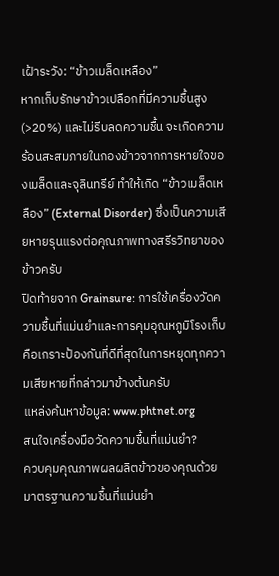เฝ้าระวัง: “ข้าวเมล็ดเหลือง”
หากเก็บรักษาข้าวเปลือกที่มีความชื้นสูง (>20%) และไม่รีบลดความชื้น จะเกิดความร้อนสะสมภายในกองข้าวจากการหายใจของเมล็ดและจุลินทรีย์ ทำให้เกิด “ข้าวเมล็ดเหลือง” (External Disorder) ซึ่งเป็นความเสียหายรุนแรงต่อคุณภาพทางสรีรวิทยาของข้าวครับ
ปิดท้ายจาก Grainsure: การใช้เครื่องวัดความชื้นที่แม่นยำและการคุมอุณหภูมิโรงเก็บ คือเกราะป้องกันที่ดีที่สุดในการหยุดทุกความเสียหายที่กล่าวมาข้างต้นครับ
แหล่งค้นหาข้อมูล: www.phtnet.org
สนใจเครื่องมือวัดความชื้นที่แม่นยำ?
ควบคุมคุณภาพผลผลิตข้าวของคุณด้วยมาตรฐานความชื้นที่แม่นยำ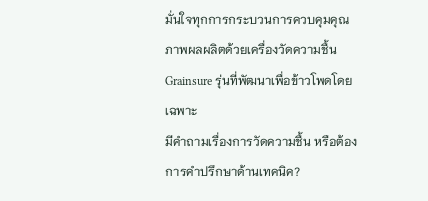มั่นใจทุกการกระบวนการควบคุมคุณภาพผลผลิตด้วยเครื่องวัดความชื้น Grainsure รุ่นที่พัฒนาเพื่อข้าวโพดโดยเฉพาะ
มีคำถามเรื่องการวัดความชื้น หรือต้องการคำปรึกษาด้านเทคนิค?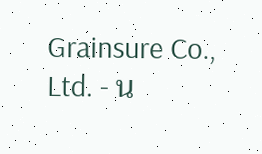Grainsure Co., Ltd. - น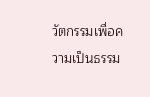วัตกรรมเพื่อความเป็นธรรม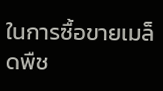ในการซื้อขายเมล็ดพืช